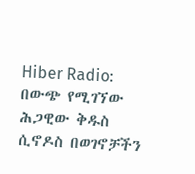Hiber Radio: በውጭ የሚገኘው ሕጋዊው ቅዱስ ሲኖዶስ በወገኖቻችን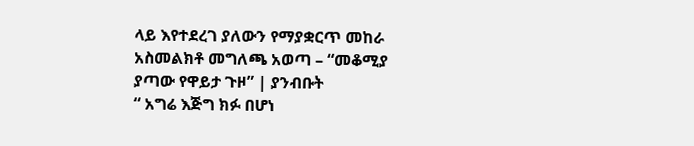ላይ እየተደረገ ያለውን የማያቋርጥ መከራ አስመልክቶ መግለጫ አወጣ – “መቆሚያ ያጣው የዋይታ ጉዞ” | ያንብቡት
“ አግሬ እጅግ ክፉ በሆነ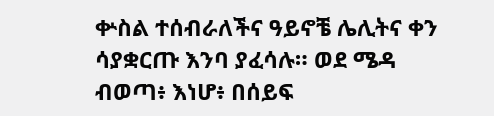ቍስል ተሰብራለችና ዓይኖቼ ሌሊትና ቀን ሳያቋርጡ እንባ ያፈሳሉ። ወደ ሜዳ ብወጣ፥ እነሆ፥ በሰይፍ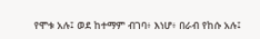የሞቱ አሉ፤ ወደ ከተማም ብገባ፥ እነሆ፥ በራብ የከሱ አሉ፤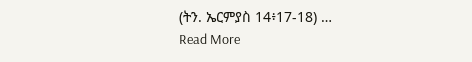(ትን. ኤርምያስ 14፥17-18) …
Read More